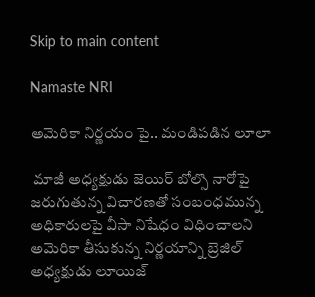Skip to main content

Namaste NRI

అమెరికా నిర్ణయం పై.. మండిపడిన లూలా

 మాజీ అధ్యక్షుడు జెయిర్‌ బోల్సొ నారోపై జరుగుతున్న విచారణతో సంబంధమున్న అధికారులపై వీసా నిషేధం విధించాలని అమెరికా తీసుకున్న నిర్ణయాన్ని బ్రెజిల్‌ అధ్యక్షుడు లూయిజ్‌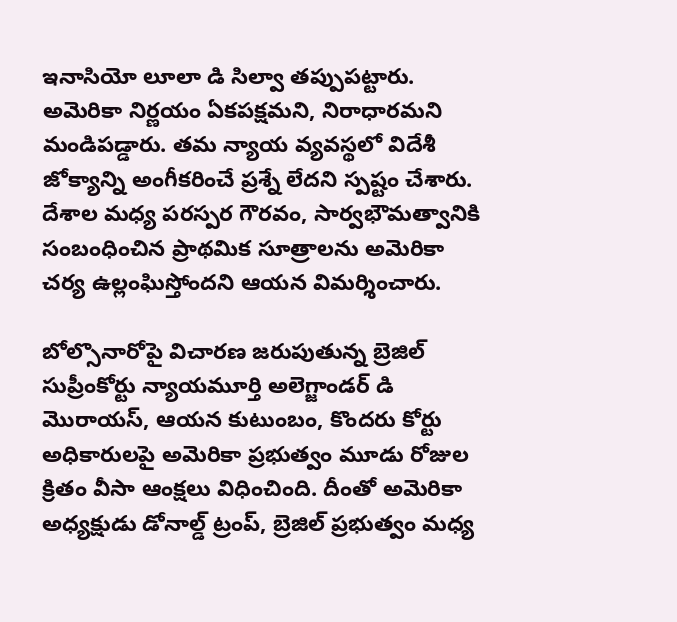ఇనాసియో లూలా డి సిల్వా తప్పుపట్టారు. అమెరికా నిర్ణయం ఏకపక్షమని, నిరాధారమని మండిపడ్డారు. తమ న్యాయ వ్యవస్థలో విదేశీ జోక్యాన్ని అంగీకరించే ప్రశ్నే లేదని స్పష్టం చేశారు. దేశాల మధ్య పరస్పర గౌరవం, సార్వభౌమత్వానికి సంబంధించిన ప్రాథమిక సూత్రాలను అమెరికా చర్య ఉల్లంఘిస్తోందని ఆయన విమర్శించారు.

బోల్సొనారోపై విచారణ జరుపుతున్న బ్రెజిల్‌ సుప్రీంకోర్టు న్యాయమూర్తి అలెగ్జాండర్‌ డి మొరాయస్‌, ఆయన కుటుంబం, కొందరు కోర్టు అధికారులపై అమెరికా ప్రభుత్వం మూడు రోజుల క్రితం వీసా ఆంక్షలు విధించింది. దీంతో అమెరికా అధ్యక్షుడు డోనాల్డ్‌ ట్రంప్‌, బ్రెజిల్‌ ప్రభుత్వం మధ్య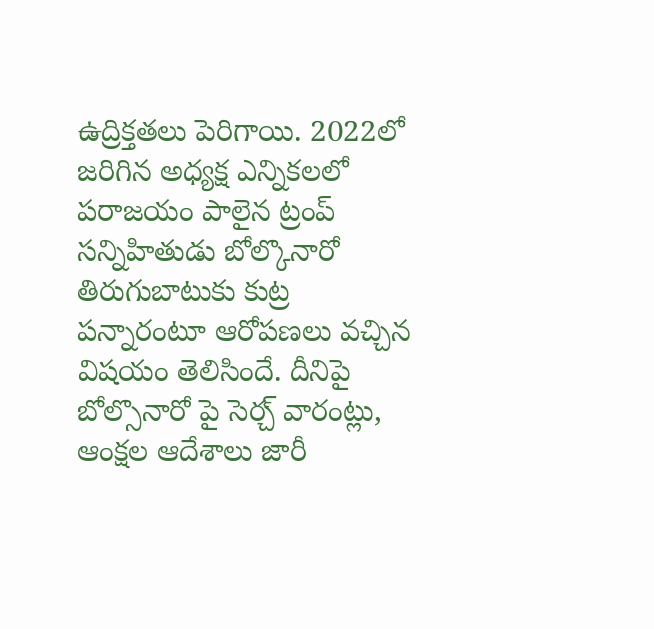ఉద్రిక్తతలు పెరిగాయి. 2022లో జరిగిన అధ్యక్ష ఎన్నికలలో పరాజయం పాలైన ట్రంప్‌ సన్నిహితుడు బోల్కొనారో తిరుగుబాటుకు కుట్ర పన్నారంటూ ఆరోపణలు వచ్చిన విషయం తెలిసిందే. దీనిపై బోల్సొనారో పై సెర్చ్‌ వారంట్లు, ఆంక్షల ఆదేశాలు జారీ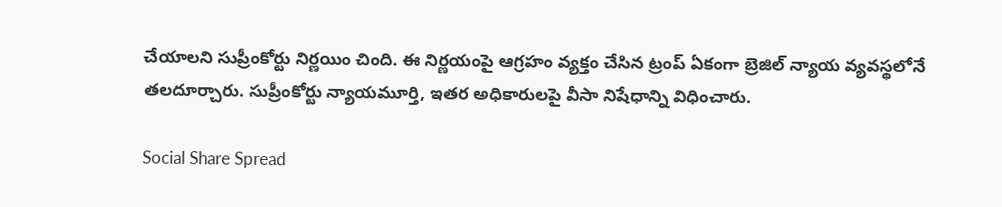చేయాలని సుప్రీంకోర్టు నిర్ణయిం చింది. ఈ నిర్ణయంపై ఆగ్రహం వ్యక్తం చేసిన ట్రంప్‌ ఏకంగా బ్రెజిల్‌ న్యాయ వ్యవస్థలోనే తలదూర్చారు. సుప్రీంకోర్టు న్యాయమూర్తి, ఇతర అధికారులపై వీసా నిషేధాన్ని విధించారు.

Social Share Spread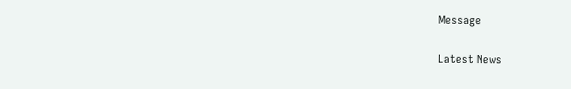Message

Latest News